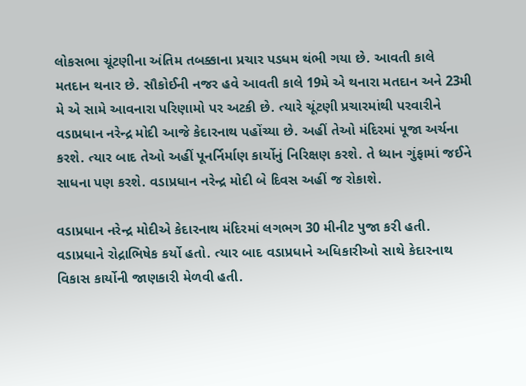લોકસભા ચૂંટણીના અંતિમ તબક્કાના પ્રચાર પડધમ થંભી ગયા છે. આવતી કાલે મતદાન થનાર છે. સૌકોઈની નજર હવે આવતી કાલે 19મે એ થનારા મતદાન અને 23મી મે એ સામે આવનારા પરિણામો પર અટકી છે. ત્યારે ચૂંટણી પ્રચારમાંથી પરવારીને વડાપ્રધાન નરેન્દ્ર મોદી આજે કેદારનાથ પહોંચ્યા છે. અહીં તેઓ મંદિરમાં પૂજા અર્ચના કરશે. ત્યાર બાદ તેઓ અહીં પૂનર્નિર્માણ કાર્યોનું નિરિક્ષણ કરશે. તે ધ્યાન ગુંફામાં જઈને સાધના પણ કરશે. વડાપ્રધાન નરેન્દ્ર મોદી બે દિવસ અહીં જ રોકાશે.

વડાપ્રધાન નરેન્દ્ર મોદીએ કેદારનાથ મંદિરમાં લગભગ 30 મીનીટ પુજા કરી હતી. વડાપ્રધાને રોદ્રાભિષેક કર્યો હતો. ત્યાર બાદ વડાપ્રધાને અધિકારીઓ સાથે કેદારનાથ વિકાસ કાર્યોની જાણકારી મેળવી હતી.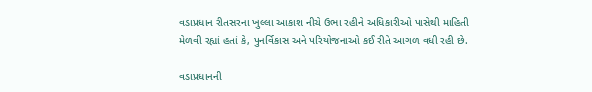વડાપ્રધાન રીતસરના ખુલ્લા આકાશ નીચે ઉભા રહીને અધિકારીઓ પાસેથી માહિતી મેળવી રહ્યાં હતાં કે, પુનર્વિકાસ અને પરિયોજનાઓ કઈ રીતે આગળ વધી રહી છે.

વડાપ્રધાનની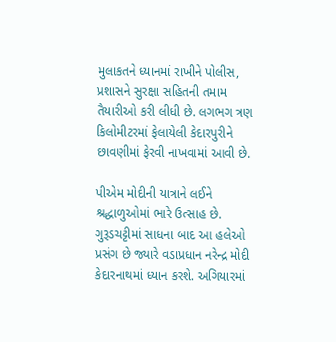મુલાકતને ધ્યાનમાં રાખીને પોલીસ, પ્રશાસને સુરક્ષા સહિતની તમામ તૈયારીઓ કરી લીધી છે. લગભગ ત્રણ કિલોમીટરમાં ફેલાયેલી કેદારપુરીને છાવણીમાં ફેરવી નાખવામાં આવી છે.

પીએમ મોદીની યાત્રાને લઈને શ્રદ્ધાળુઓમાં ભારે ઉત્સાહ છે. ગુરૂડચટ્ટીમાં સાધના બાદ આ હલેઓ પ્રસંગ છે જ્યારે વડાપ્રધાન નરેન્દ્ર મોદી કેદારનાથમાં ધ્યાન કરશે. અગિયારમાં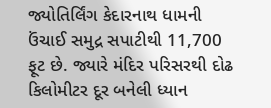જ્યોતિર્લિંગ કેદારનાથ ધામની ઉંચાઈ સમુદ્ર સપાટીથી 11,700 ફૂટ છે. જ્યારે મંદિર પરિસરથી દોઢ કિલોમીટર દૂર બનેલી ધ્યાન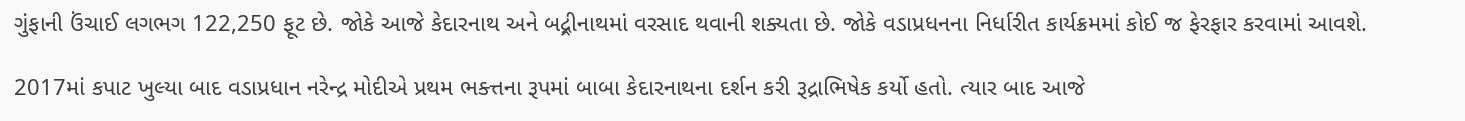ગુંફાની ઉંચાઈ લગભગ 122,250 ફૂટ છે. જોકે આજે કેદારનાથ અને બદ્ર્રીનાથમાં વરસાદ થવાની શક્યતા છે. જોકે વડાપ્રધનના નિર્ધારીત કાર્યક્રમમાં કોઈ જ ફેરફાર કરવામાં આવશે.

2017માં કપાટ ખુલ્યા બાદ વડાપ્રધાન નરેન્દ્ર મોદીએ પ્રથમ ભક્ત્તના રૂપમાં બાબા કેદારનાથના દર્શન કરી રૂદ્રાભિષેક કર્યો હતો. ત્યાર બાદ આજે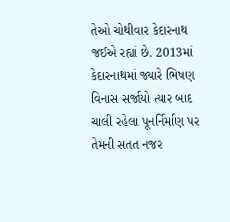તેઓ ચોથીવાર કેદારનાથ જઈએ રહ્યાં છે. 2013માં કેદારનાથમાં જ્યારે ભિષણ વિનાસ સર્જાયો ત્યાર બાદ ચાલી રહેલા પૂનર્નિર્માણ પર તેમની સતત નજર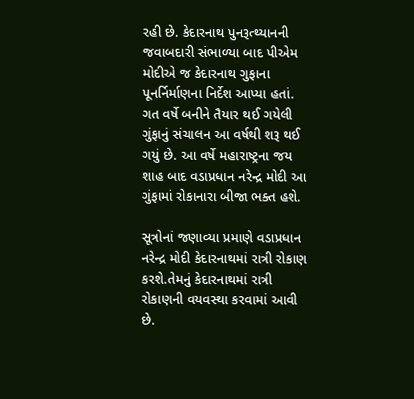રહી છે. કેદારનાથ પુનરૂત્થ્યાનની જવાબદારી સંભાળ્યા બાદ પીએમ મોદીએ જ કેદારનાથ ગુફાના પૂનર્નિર્માણના નિર્દેશ આપ્યા હતાં. ગત વર્ષે બનીને તૈયાર થઈ ગયેલી ગુંફાનું સંચાલન આ વર્ષથી શરૂ થઈ ગયું છે. આ વર્ષે મહારાષ્ટ્રના જય શાહ બાદ વડાપ્રધાન નરેન્દ્ર મોદી આ ગુંફામાં રોકાનારા બીજા ભક્ત હશે.

સૂત્રોનાં જણાવ્યા પ્રમાણે વડાપ્રધાન નરેન્દ્ર મોદી કેદારનાથમાં રાત્રી રોકાણ કરશે.તેમનું કેદારનાથમાં રાત્રી રોકાણની વયવસ્થા કરવામાં આવી છે.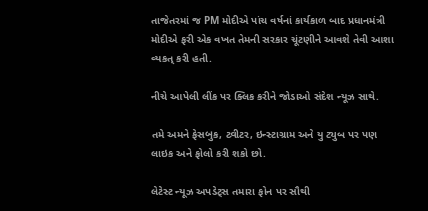તાજેતરમાં જ PM મોદીએ પાંચ વર્ષનાં કાર્યકાળ બાદ પ્રધાનમંત્રી મોદીએ ફરી એક વખત તેમની સરકાર ચૂંટણીને આવશે તેવી આશા વ્યકત્ કરી હતી.

નીચે આપેલી લીંક પર ક્લિક કરીને જોડાઓ સંદેશ ન્યૂઝ સાથે.

તમે અમને ફેસબુક, ટ્વીટર, ઇન્સ્ટાગ્રામ અને યુ ટ્યુબ પર પણ લાઇક અને ફોલો કરી શકો છો.

લેટેસ્ટ ન્યૂઝ અપડેટ્સ તમારા ફોન પર સૌથી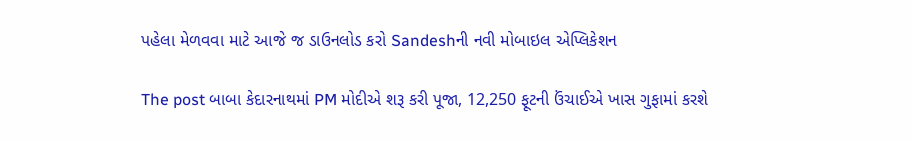પહેલા મેળવવા માટે આજે જ ડાઉનલોડ કરો Sandeshની નવી મોબાઇલ એપ્લિકેશન

The post બાબા કેદારનાથમાં PM મોદીએ શરૂ કરી પૂજા, 12,250 ફૂટની ઉંચાઈએ ખાસ ગુફામાં કરશે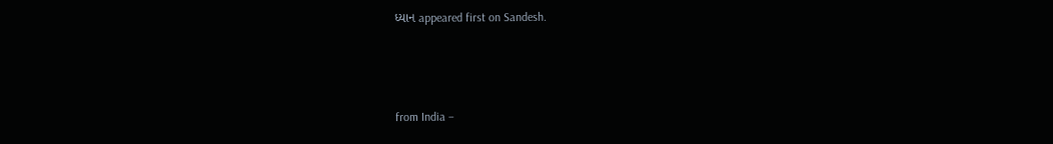ધ્યાન appeared first on Sandesh.



from India –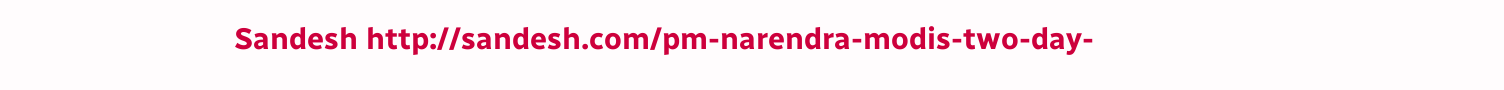Sandesh http://sandesh.com/pm-narendra-modis-two-day-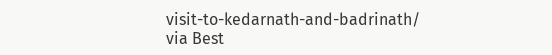visit-to-kedarnath-and-badrinath/
via Best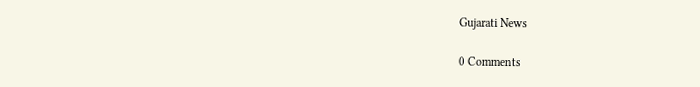Gujarati News

0 Comments